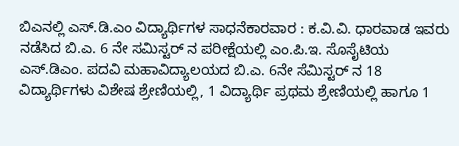ಬಿಎನಲ್ಲಿ ಎಸ್.ಡಿ.ಎಂ ವಿದ್ಯಾರ್ಥಿಗಳ ಸಾಧನೆಕಾರವಾರ : ಕ.ವಿ.ವಿ. ಧಾರವಾಡ ಇವರು ನಡೆಸಿದ ಬಿ.ಎ. 6 ನೇ ಸಮಿಸ್ಟರ್ ನ ಪರೀಕ್ಷೆಯಲ್ಲಿ ಎಂ.ಪಿ.ಇ. ಸೊಸೈಟಿಯ ಎಸ್.ಡಿಎಂ. ಪದವಿ ಮಹಾವಿದ್ಯಾಲಯದ ಬಿ.ಎ. 6ನೇ ಸೆಮಿಸ್ಟರ್ ನ 18 ವಿದ್ಯಾರ್ಥಿಗಳು ವಿಶೇಷ ಶ್ರೇಣಿಯಲ್ಲಿ, 1 ವಿದ್ಯಾರ್ಥಿ ಪ್ರಥಮ ಶ್ರೇಣಿಯಲ್ಲಿ ಹಾಗೂ 1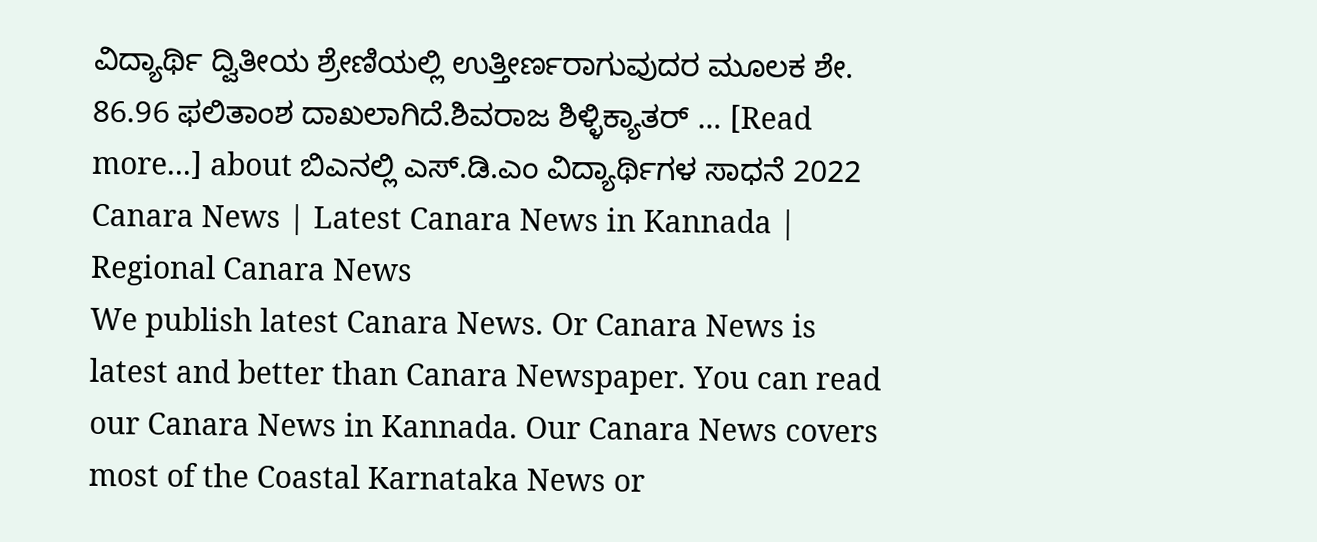ವಿದ್ಯಾರ್ಥಿ ದ್ವಿತೀಯ ಶ್ರೇಣಿಯಲ್ಲಿ ಉತ್ತೀರ್ಣರಾಗುವುದರ ಮೂಲಕ ಶೇ. 86.96 ಫಲಿತಾಂಶ ದಾಖಲಾಗಿದೆ.ಶಿವರಾಜ ಶಿಳ್ಳಿಕ್ಯಾತರ್ … [Read more...] about ಬಿಎನಲ್ಲಿ ಎಸ್.ಡಿ.ಎಂ ವಿದ್ಯಾರ್ಥಿಗಳ ಸಾಧನೆ 2022
Canara News | Latest Canara News in Kannada | Regional Canara News
We publish latest Canara News. Or Canara News is latest and better than Canara Newspaper. You can read our Canara News in Kannada. Our Canara News covers most of the Coastal Karnataka News or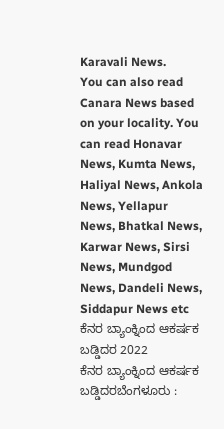Karavali News.
You can also read Canara News based on your locality. You can read Honavar News, Kumta News, Haliyal News, Ankola News, Yellapur News, Bhatkal News, Karwar News, Sirsi News, Mundgod News, Dandeli News, Siddapur News etc
ಕೆನರ ಬ್ಯಾಂಕ್ನಿಂದ ಆಕರ್ಷಕ ಬಡ್ಡಿದರ 2022
ಕೆನರ ಬ್ಯಾಂಕ್ನಿಂದ ಆಕರ್ಷಕ ಬಡ್ಡಿದರಬೆಂಗಳೂರು :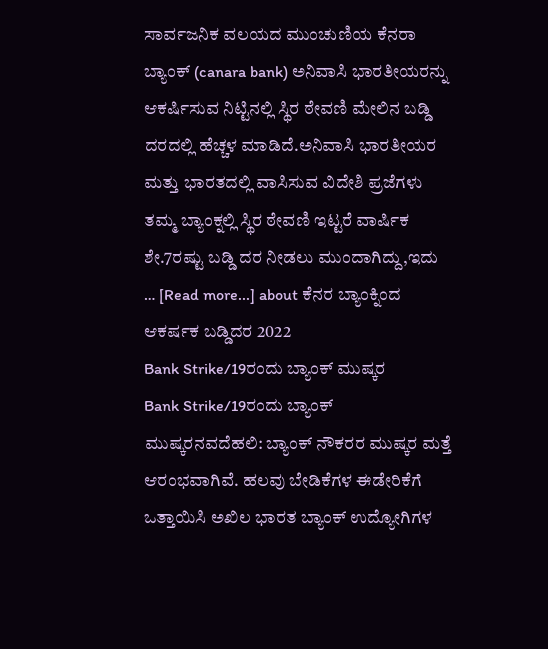ಸಾರ್ವಜನಿಕ ವಲಯದ ಮುಂಚುಣಿಯ ಕೆನರಾ ಬ್ಯಾಂಕ್ (canara bank) ಅನಿವಾಸಿ ಭಾರತೀಯರನ್ನು ಆಕರ್ಷಿಸುವ ನಿಟ್ಟಿನಲ್ಲಿ ಸ್ಥಿರ ಠೇವಣಿ ಮೇಲಿನ ಬಡ್ಡಿ ದರದಲ್ಲಿ ಹೆಚ್ಚಳ ಮಾಡಿದೆ.ಅನಿವಾಸಿ ಭಾರತೀಯರ ಮತ್ತು ಭಾರತದಲ್ಲಿ ವಾಸಿಸುವ ವಿದೇಶಿ ಪ್ರಜೆಗಳು ತಮ್ಮ ಬ್ಯಾಂಕ್ನಲ್ಲಿ ಸ್ಥಿರ ಠೇವಣಿ ಇಟ್ಟರೆ ವಾರ್ಷಿಕ ಶೇ.7ರಷ್ಟು ಬಡ್ಡಿ ದರ ನೀಡಲು ಮುಂದಾಗಿದ್ದು,ಇದು … [Read more...] about ಕೆನರ ಬ್ಯಾಂಕ್ನಿಂದ ಆಕರ್ಷಕ ಬಡ್ಡಿದರ 2022
Bank Strike/19ರಂದು ಬ್ಯಾಂಕ್ ಮುಷ್ಕರ
Bank Strike/19ರಂದು ಬ್ಯಾಂಕ್ ಮುಷ್ಕರನವದೆಹಲಿ: ಬ್ಯಾಂಕ್ ನೌಕರರ ಮುಷ್ಕರ ಮತ್ತೆ ಆರಂಭವಾಗಿವೆ. ಹಲವು ಬೇಡಿಕೆಗಳ ಈಡೇರಿಕೆಗೆ ಒತ್ತಾಯಿಸಿ ಅಖಿಲ ಭಾರತ ಬ್ಯಾಂಕ್ ಉದ್ಯೋಗಿಗಳ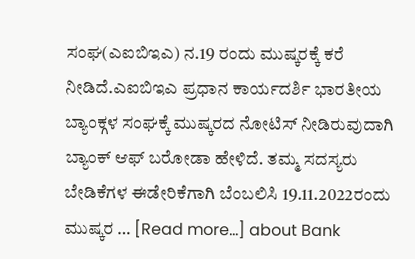ಸಂಘ(ಎಐಬಿಇಎ) ನ.19 ರಂದು ಮುಷ್ಕರಕ್ಕೆ ಕರೆ ನೀಡಿದೆ.ಎಐಬಿಇಎ ಪ್ರಧಾನ ಕಾರ್ಯದರ್ಶಿ ಭಾರತೀಯ ಬ್ಯಾಂಕ್ಗಳ ಸಂಘಕ್ಕೆ ಮುಷ್ಕರದ ನೋಟಿಸ್ ನೀಡಿರುವುದಾಗಿ ಬ್ಯಾಂಕ್ ಆಫ್ ಬರೋಡಾ ಹೇಳಿದೆ. ತಮ್ಮ ಸದಸ್ಯರು ಬೇಡಿಕೆಗಳ ಈಡೇರಿಕೆಗಾಗಿ ಬೆಂಬಲಿಸಿ 19.11.2022ರಂದು ಮುಷ್ಕರ … [Read more...] about Bank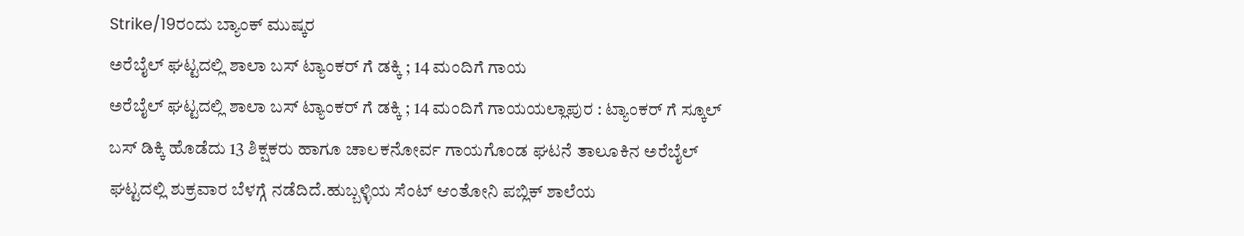Strike/19ರಂದು ಬ್ಯಾಂಕ್ ಮುಷ್ಕರ
ಅರೆಬೈಲ್ ಘಟ್ಟದಲ್ಲಿ ಶಾಲಾ ಬಸ್ ಟ್ಯಾಂಕರ್ ಗೆ ಡಕ್ಕಿ ; 14 ಮಂದಿಗೆ ಗಾಯ
ಅರೆಬೈಲ್ ಘಟ್ಟದಲ್ಲಿ ಶಾಲಾ ಬಸ್ ಟ್ಯಾಂಕರ್ ಗೆ ಡಕ್ಕಿ ; 14 ಮಂದಿಗೆ ಗಾಯಯಲ್ಲಾಪುರ : ಟ್ಯಾಂಕರ್ ಗೆ ಸ್ಕೂಲ್ ಬಸ್ ಡಿಕ್ಕಿ ಹೊಡೆದು 13 ಶಿಕ್ಷಕರು ಹಾಗೂ ಚಾಲಕನೋರ್ವ ಗಾಯಗೊಂಡ ಘಟನೆ ತಾಲೂಕಿನ ಅರೆಬೈಲ್ ಘಟ್ಟದಲ್ಲಿ ಶುಕ್ರವಾರ ಬೆಳಗ್ಗೆ ನಡೆದಿದೆ.ಹುಬ್ಬಳ್ಳಿಯ ಸೆಂಟ್ ಆಂತೋನಿ ಪಬ್ಲಿಕ್ ಶಾಲೆಯ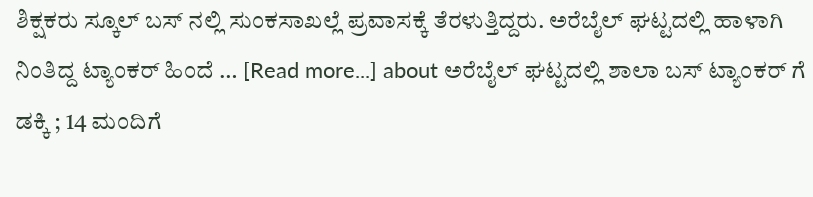ಶಿಕ್ಷಕರು ಸ್ಕೂಲ್ ಬಸ್ ನಲ್ಲಿ ಸುಂಕಸಾಖಲ್ಲೆ ಪ್ರವಾಸಕ್ಕೆ ತೆರಳುತ್ತಿದ್ದರು. ಅರೆಬೈಲ್ ಘಟ್ಟದಲ್ಲಿ ಹಾಳಾಗಿ ನಿಂತಿದ್ದ ಟ್ಯಾಂಕರ್ ಹಿಂದೆ … [Read more...] about ಅರೆಬೈಲ್ ಘಟ್ಟದಲ್ಲಿ ಶಾಲಾ ಬಸ್ ಟ್ಯಾಂಕರ್ ಗೆ ಡಕ್ಕಿ ; 14 ಮಂದಿಗೆ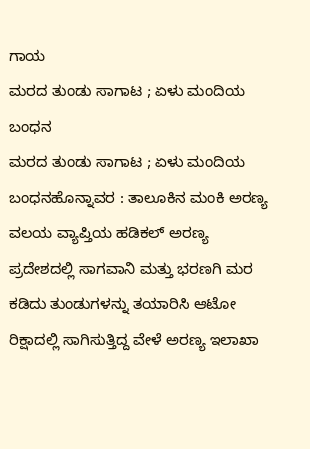ಗಾಯ
ಮರದ ತುಂಡು ಸಾಗಾಟ ; ಏಳು ಮಂದಿಯ ಬಂಧನ
ಮರದ ತುಂಡು ಸಾಗಾಟ ; ಏಳು ಮಂದಿಯ ಬಂಧನಹೊನ್ನಾವರ : ತಾಲೂಕಿನ ಮಂಕಿ ಅರಣ್ಯ ವಲಯ ವ್ಯಾಪ್ತಿಯ ಹಡಿಕಲ್ ಅರಣ್ಯ ಪ್ರದೇಶದಲ್ಲಿ ಸಾಗವಾನಿ ಮತ್ತು ಭರಣಗಿ ಮರ ಕಡಿದು ತುಂಡುಗಳನ್ನು ತಯಾರಿಸಿ ಆಟೋ ರಿಕ್ಷಾದಲ್ಲಿ ಸಾಗಿಸುತ್ತಿದ್ದ ವೇಳೆ ಅರಣ್ಯ ಇಲಾಖಾ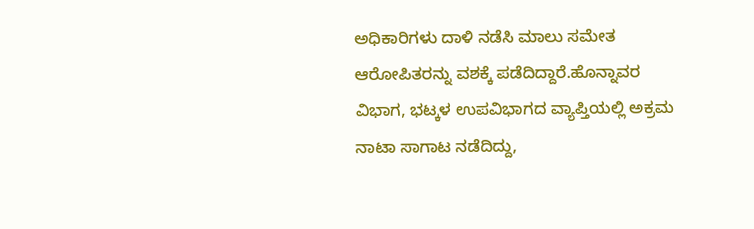ಅಧಿಕಾರಿಗಳು ದಾಳಿ ನಡೆಸಿ ಮಾಲು ಸಮೇತ ಆರೋಪಿತರನ್ನು ವಶಕ್ಕೆ ಪಡೆದಿದ್ದಾರೆ.ಹೊನ್ನಾವರ ವಿಭಾಗ, ಭಟ್ಕಳ ಉಪವಿಭಾಗದ ವ್ಯಾಪ್ತಿಯಲ್ಲಿ ಅಕ್ರಮ ನಾಟಾ ಸಾಗಾಟ ನಡೆದಿದ್ದು,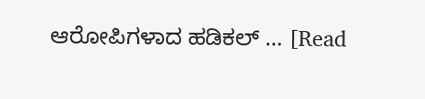ಆರೋಪಿಗಳಾದ ಹಡಿಕಲ್ … [Read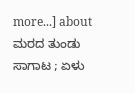more...] about ಮರದ ತುಂಡು ಸಾಗಾಟ ; ಏಳು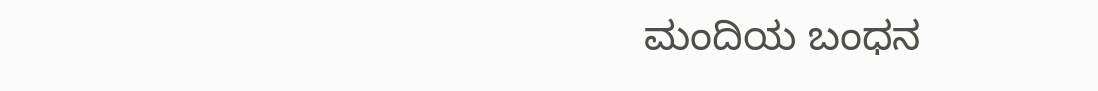ಮಂದಿಯ ಬಂಧನ